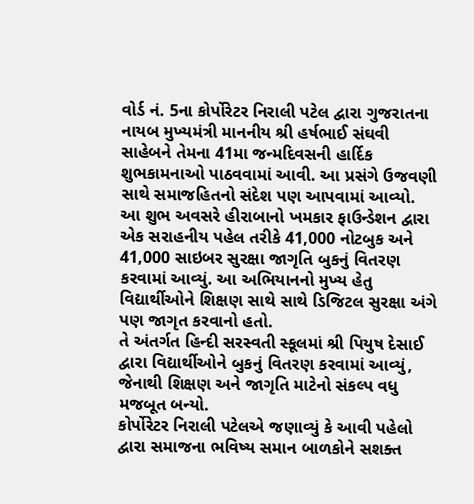વોર્ડ નં. 5ના કોર્પોરેટર નિરાલી પટેલ દ્વારા ગુજરાતના નાયબ મુખ્યમંત્રી માનનીય શ્રી હર્ષભાઈ સંઘવી સાહેબને તેમના 41મા જન્મદિવસની હાર્દિક શુભકામનાઓ પાઠવવામાં આવી. આ પ્રસંગે ઉજવણી સાથે સમાજહિતનો સંદેશ પણ આપવામાં આવ્યો.
આ શુભ અવસરે હીરાબાનો ખમકાર ફાઉન્ડેશન દ્વારા એક સરાહનીય પહેલ તરીકે 41,000 નોટબુક અને 41,000 સાઇબર સુરક્ષા જાગૃતિ બુકનું વિતરણ કરવામાં આવ્યું. આ અભિયાનનો મુખ્ય હેતુ વિદ્યાર્થીઓને શિક્ષણ સાથે સાથે ડિજિટલ સુરક્ષા અંગે પણ જાગૃત કરવાનો હતો.
તે અંતર્ગત હિન્દી સરસ્વતી સ્કૂલમાં શ્રી પિયુષ દેસાઈ દ્વારા વિદ્યાર્થીઓને બુકનું વિતરણ કરવામાં આવ્યું, જેનાથી શિક્ષણ અને જાગૃતિ માટેનો સંકલ્પ વધુ મજબૂત બન્યો.
કોર્પોરેટર નિરાલી પટેલએ જણાવ્યું કે આવી પહેલો દ્વારા સમાજના ભવિષ્ય સમાન બાળકોને સશક્ત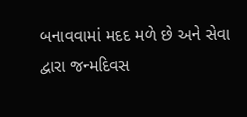બનાવવામાં મદદ મળે છે અને સેવા દ્વારા જન્મદિવસ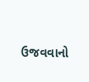ઉજવવાનો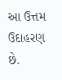આ ઉત્તમ ઉદાહરણ છે.